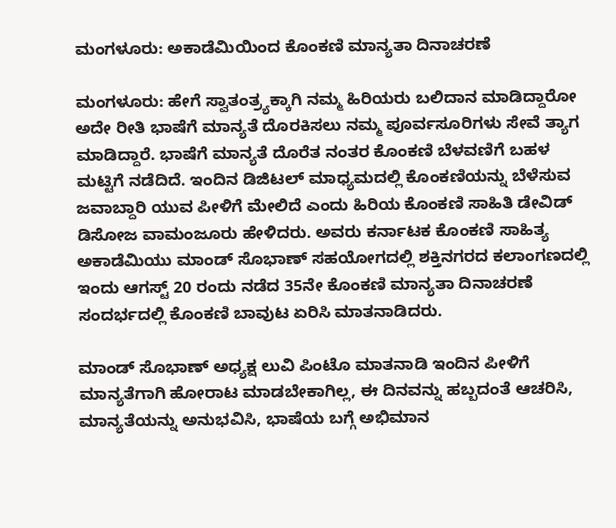ಮಂಗಳೂರು: ಅಕಾಡೆಮಿಯಿಂದ ಕೊಂಕಣಿ ಮಾನ್ಯತಾ ದಿನಾಚರಣೆ

ಮಂಗಳೂರು: ಹೇಗೆ ಸ್ವಾತಂತ್ರ್ಯಕ್ಕಾಗಿ ನಮ್ಮ ಹಿರಿಯರು ಬಲಿದಾನ ಮಾಡಿದ್ದಾರೋ ಅದೇ ರೀತಿ ಭಾಷೆಗೆ ಮಾನ್ಯತೆ ದೊರಕಿಸಲು ನಮ್ಮ ಪೂರ್ವಸೂರಿಗಳು ಸೇವೆ ತ್ಯಾಗ ಮಾಡಿದ್ದಾರೆ. ಭಾಷೆಗೆ ಮಾನ್ಯತೆ ದೊರೆತ ನಂತರ ಕೊಂಕಣಿ ಬೆಳವಣಿಗೆ ಬಹಳ ಮಟ್ಟಿಗೆ ನಡೆದಿದೆ. ಇಂದಿನ ಡಿಜಿಟಲ್ ಮಾಧ್ಯಮದಲ್ಲಿ ಕೊಂಕಣಿಯನ್ನು ಬೆಳೆಸುವ ಜವಾಬ್ದಾರಿ ಯುವ ಪೀಳಿಗೆ ಮೇಲಿದೆ ಎಂದು ಹಿರಿಯ ಕೊಂಕಣಿ ಸಾಹಿತಿ ಡೇವಿಡ್ ಡಿಸೋಜ ವಾಮಂಜೂರು ಹೇಳಿದರು. ಅವರು ಕರ್ನಾಟಕ ಕೊಂಕಣಿ ಸಾಹಿತ್ಯ ಅಕಾಡೆಮಿಯು ಮಾಂಡ್ ಸೊಭಾಣ್ ಸಹಯೋಗದಲ್ಲಿ ಶಕ್ತಿನಗರದ ಕಲಾಂಗಣದಲ್ಲಿ ಇಂದು ಆಗಸ್ಟ್ 20 ರಂದು ನಡೆದ 35ನೇ ಕೊಂಕಣಿ ಮಾನ್ಯತಾ ದಿನಾಚರಣೆ ಸಂದರ್ಭದಲ್ಲಿ ಕೊಂಕಣಿ ಬಾವುಟ ಏರಿಸಿ ಮಾತನಾಡಿದರು.

ಮಾಂಡ್ ಸೊಭಾಣ್ ಅಧ್ಯಕ್ಷ ಲುವಿ ಪಿಂಟೊ ಮಾತನಾಡಿ ಇಂದಿನ ಪೀಳಿಗೆ ಮಾನ್ಯತೆಗಾಗಿ ಹೋರಾಟ ಮಾಡಬೇಕಾಗಿಲ್ಲ, ಈ ದಿನವನ್ನು ಹಬ್ಬದಂತೆ ಆಚರಿಸಿ, ಮಾನ್ಯತೆಯನ್ನು ಅನುಭವಿಸಿ, ಭಾಷೆಯ ಬಗ್ಗೆ ಅಭಿಮಾನ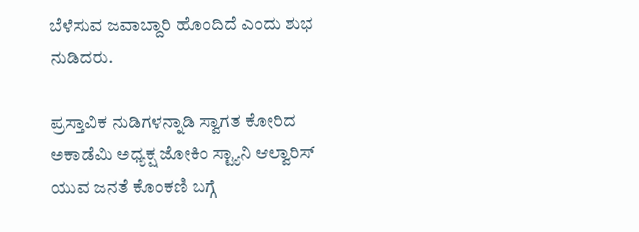ಬೆಳೆಸುವ ಜವಾಬ್ದಾರಿ ಹೊಂದಿದೆ ಎಂದು ಶುಭ ನುಡಿದರು.

ಪ್ರಸ್ತಾವಿಕ ನುಡಿಗಳನ್ನಾಡಿ ಸ್ವಾಗತ ಕೋರಿದ ಅಕಾಡೆಮಿ ಅಧ್ಯಕ್ಷ ಜೋಕಿಂ ಸ್ಟ್ಯಾನಿ ಆಲ್ವಾರಿಸ್ ಯುವ ಜನತೆ ಕೊಂಕಣಿ ಬಗ್ಗೆ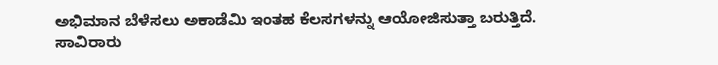ಅಭಿಮಾನ ಬೆಳೆಸಲು ಅಕಾಡೆಮಿ ಇಂತಹ ಕೆಲಸಗಳನ್ನು ಆಯೋಜಿಸುತ್ತಾ ಬರುತ್ತಿದೆ. ಸಾವಿರಾರು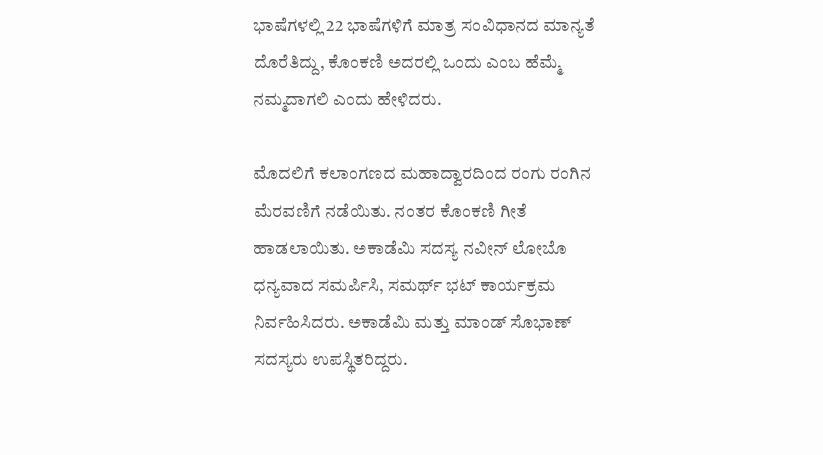ಭಾಷೆಗಳಲ್ಲಿ 22 ಭಾಷೆಗಳಿಗೆ ಮಾತ್ರ ಸಂವಿಧಾನದ ಮಾನ್ಯತೆ ದೊರೆತಿದ್ದು, ಕೊಂಕಣಿ ಅದರಲ್ಲಿ ಒಂದು ಎಂಬ ಹೆಮ್ಮೆ ನಮ್ಮದಾಗಲಿ ಎಂದು ಹೇಳಿದರು.

ಮೊದಲಿಗೆ ಕಲಾಂಗಣದ ಮಹಾದ್ವಾರದಿಂದ ರಂಗು ರಂಗಿನ ಮೆರವಣಿಗೆ ನಡೆಯಿತು. ನಂತರ ಕೊಂಕಣಿ ಗೀತೆ ಹಾಡಲಾಯಿತು. ಅಕಾಡೆಮಿ ಸದಸ್ಯ ನವೀನ್ ಲೋಬೊ ಧನ್ಯವಾದ ಸಮರ್ಪಿಸಿ, ಸಮರ್ಥ್ ಭಟ್ ಕಾರ್ಯಕ್ರಮ ನಿರ್ವಹಿಸಿದರು. ಅಕಾಡೆಮಿ ಮತ್ತು ಮಾಂಡ್ ಸೊಭಾಣ್ ಸದಸ್ಯರು ಉಪಸ್ಥಿತರಿದ್ದರು.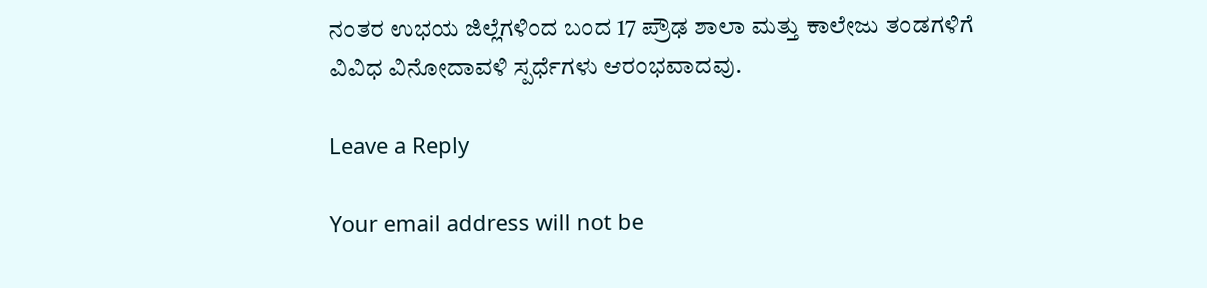ನಂತರ ಉಭಯ ಜಿಲ್ಲೆಗಳಿಂದ ಬಂದ 17 ಪ್ರೌಢ ಶಾಲಾ ಮತ್ತು ಕಾಲೇಜು ತಂಡಗಳಿಗೆ ವಿವಿಧ ವಿನೋದಾವಳಿ ಸ್ಪರ್ಧೆಗಳು ಆರಂಭವಾದವು.

Leave a Reply

Your email address will not be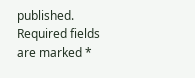published. Required fields are marked *